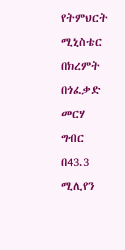የትምህርት ሚኒስቴር በክረምት በጎፈቃድ መርሃ ግብር በ43.3 ሚሊየን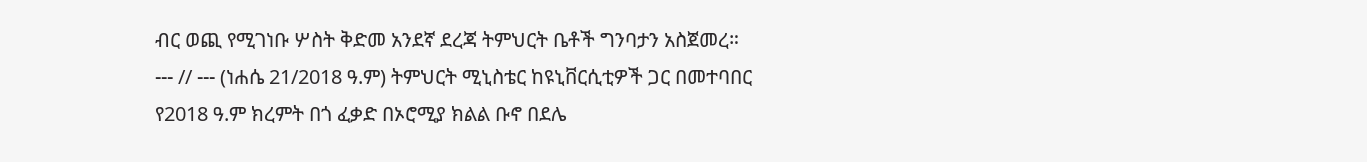ብር ወጪ የሚገነቡ ሦስት ቅድመ አንደኛ ደረጃ ትምህርት ቤቶች ግንባታን አስጀመረ። --- // --- (ነሐሴ 21/2018 ዓ.ም) ትምህርት ሚኒስቴር ከዩኒቨርሲቲዎች ጋር በመተባበር የ2018 ዓ.ም ክረምት በጎ ፈቃድ በኦሮሚያ ክልል ቡኖ በደሌ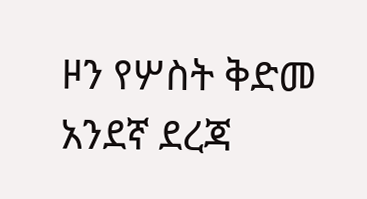ዞን የሦስት ቅድመ አንደኛ ደረጃ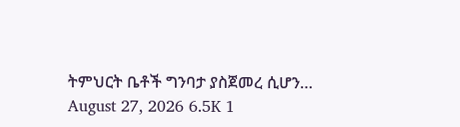ትምህርት ቤቶች ግንባታ ያስጀመረ ሲሆን…
August 27, 2026 6.5K 1